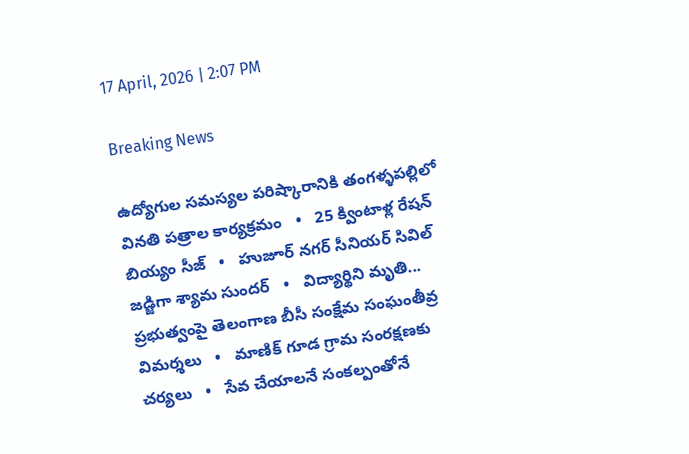17 April, 2026 | 2:07 PM

Breaking News

ఉద్యోగుల సమస్యల పరిష్కారానికి తంగళ్ళపల్లిలో వినతి పత్రాల కార్యక్రమం   •   25 క్వింటాళ్ల రేషన్ బియ్యం సీజ్   •   హుజూర్ నగర్ సీనియర్ సివిల్ జడ్జిగా శ్యామ సుందర్   •   విద్యార్థిని మృతి... ప్రభుత్వంపై తెలంగాణ బీసీ సంక్షేమ సంఘంతీవ్ర విమర్శలు   •   మాణిక్ గూడ గ్రామ సంరక్షణకు చర్యలు   •   సేవ చేయాలనే సంకల్పంతోనే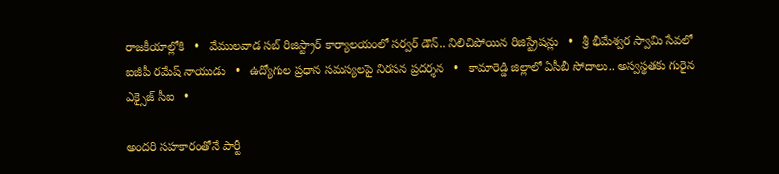రాజకీయాల్లోకి   •   వేములవాడ సబ్ రిజిస్ట్రార్ కార్యాలయంలో సర్వర్ డౌన్.. నిలిచిపోయిన రిజిస్ట్రేషన్లు   •   శ్రీ భీమేశ్వర స్వామి సేవలో ఐజీపీ రమేష్ నాయుడు   •   ఉద్యోగుల ప్రధాన సమస్యలపై నిరసన ప్రదర్శన   •   కామారెడ్డి జిల్లాలో ఏసీబీ సోదాలు.. అస్వస్థతకు గురైన ఎక్సైజ్ సీఐ   •

అందరి సహకారంతోనే పార్టీ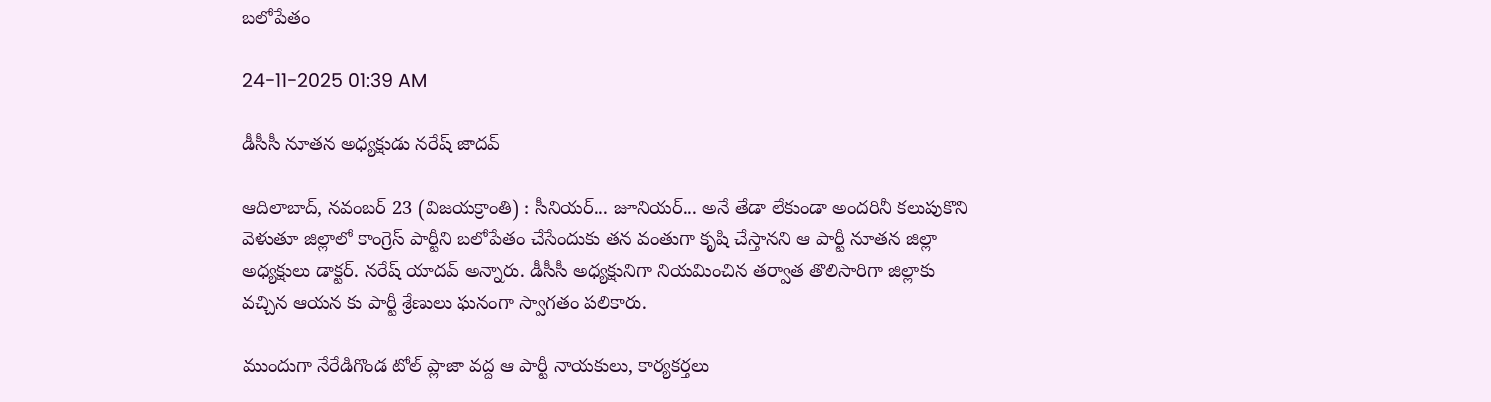బలోపేతం

24-11-2025 01:39 AM

డీసీసీ నూతన అధ్యక్షుడు నరేష్ జాదవ్

ఆదిలాబాద్, నవంబర్ 23 (విజయక్రాంతి) : సీనియర్... జూనియర్... అనే తేడా లేకుండా అందరినీ కలుపుకొని వెళుతూ జిల్లాలో కాంగ్రెస్ పార్టీని బలోపేతం చేసేందుకు తన వంతుగా కృషి చేస్తానని ఆ పార్టీ నూతన జిల్లా అధ్యక్షులు డాక్టర్. నరేష్ యాదవ్ అన్నారు. డీసీసీ అధ్యక్షునిగా నియమించిన తర్వాత తొలిసారిగా జిల్లాకు వచ్చిన ఆయన కు పార్టీ శ్రేణులు ఘనంగా స్వాగతం పలికారు.

ముందుగా నేరేడిగొండ టోల్ ప్లాజా వద్ద ఆ పార్టీ నాయకులు, కార్యకర్తలు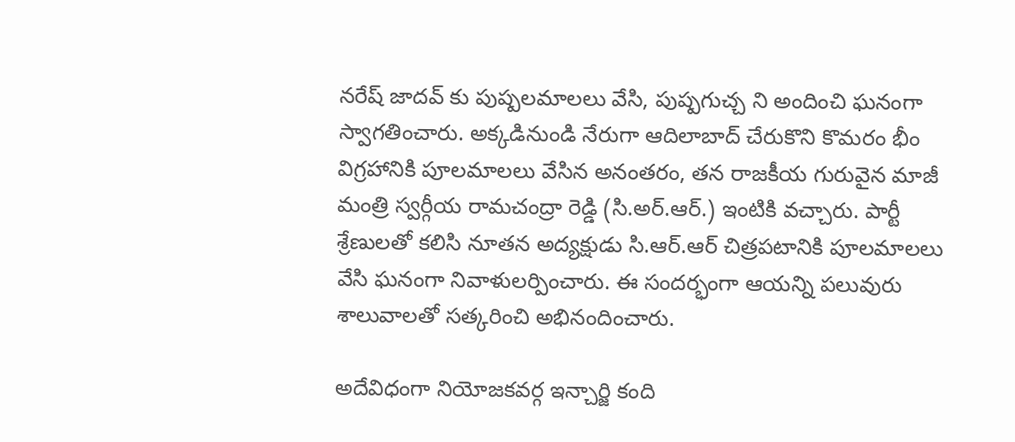నరేష్ జాదవ్ కు పుష్పలమాలలు వేసి, పుష్పగుచ్చ ని అందించి ఘనంగా స్వాగతించారు. అక్కడినుండి నేరుగా ఆదిలాబాద్ చేరుకొని కొమరం భీం విగ్రహానికి పూలమాలలు వేసిన అనంతరం, తన రాజకీయ గురువైన మాజీ మంత్రి స్వర్గీయ రామచంద్రా రెడ్డి (సి.అర్.ఆర్.) ఇంటికి వచ్చారు. పార్టీ శ్రేణులతో కలిసి నూతన అద్యక్షుడు సి.ఆర్.ఆర్ చిత్రపటానికి పూలమాలలు వేసి ఘనంగా నివాళులర్పించారు. ఈ సందర్భంగా ఆయన్ని పలువురు శాలువాలతో సత్కరించి అభినందించారు.

అదేవిధంగా నియోజకవర్గ ఇన్చార్జి కంది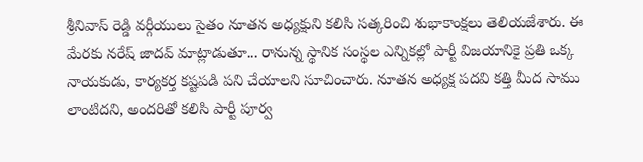శ్రీనివాస్ రెడ్డి వర్గీయులు సైతం నూతన అధ్యక్షుని కలిసి సత్కరించి శుభాకాంక్షలు తెలియజేశారు. ఈ మేరకు నరేష్ జాదవ్ మాట్లాడుతూ... రానున్న స్థానిక సంస్థల ఎన్నికల్లో పార్టీ విజయానికై ప్రతి ఒక్క నాయకుడు, కార్యకర్త కష్టపడి పని చేయాలని సూచించారు. నూతన అధ్యక్ష పదవి కత్తి మీద సాము లాంటిదని, అందరితో కలిసి పార్టీ పూర్వ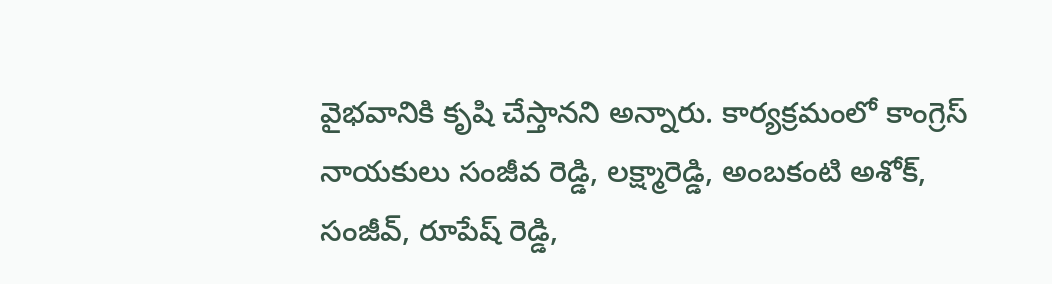వైభవానికి కృషి చేస్తానని అన్నారు. కార్యక్రమంలో కాంగ్రెస్ నాయకులు సంజీవ రెడ్డి, లక్ష్మారెడ్డి, అంబకంటి అశోక్, సంజీవ్, రూపేష్ రెడ్డి,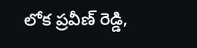లోక ప్రవీణ్ రెడ్డి,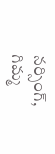నర్సింగ్, గిమ్మ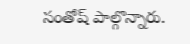సంతోష్ పాల్గొన్నారు.